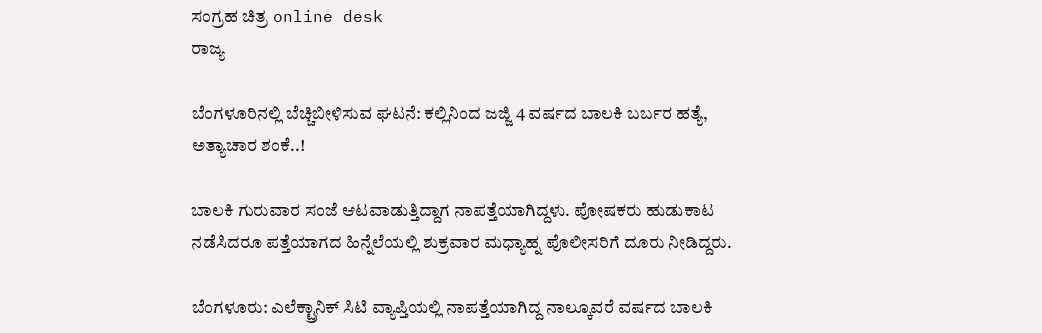ಸಂಗ್ರಹ ಚಿತ್ರ online desk
ರಾಜ್ಯ

ಬೆಂಗಳೂರಿನಲ್ಲಿ ಬೆಚ್ಚಿಬೀಳಿಸುವ ಘಟನೆ: ಕಲ್ಲಿನಿಂದ ಜಜ್ಜಿ 4 ವರ್ಷದ ಬಾಲಕಿ ಬರ್ಬರ ಹತ್ಯೆ, ಅತ್ಯಾಚಾರ ಶಂಕೆ..!

ಬಾಲಕಿ ಗುರುವಾರ ಸಂಜೆ ಆಟವಾಡುತ್ತಿದ್ದಾಗ ನಾಪತ್ತೆಯಾಗಿದ್ದಳು. ಪೋಷಕರು ಹುಡುಕಾಟ ನಡೆಸಿದರೂ ಪತ್ತೆಯಾಗದ ಹಿನ್ನೆಲೆಯಲ್ಲಿ ಶುಕ್ರವಾರ ಮಧ್ಯಾಹ್ನ ಪೊಲೀಸರಿಗೆ ದೂರು ನೀಡಿದ್ದರು.

ಬೆಂಗಳೂರು: ಎಲೆಕ್ಟ್ರಾನಿಕ್ ಸಿಟಿ ವ್ಯಾಪ್ತಿಯಲ್ಲಿ ನಾಪತ್ತೆಯಾಗಿದ್ದ ನಾಲ್ಕೂವರೆ ವರ್ಷದ ಬಾಲಕಿ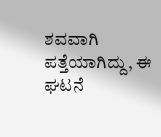ಶವವಾಗಿ ಪತ್ತೆಯಾಗಿದ್ದು, ಈ ಘಟನೆ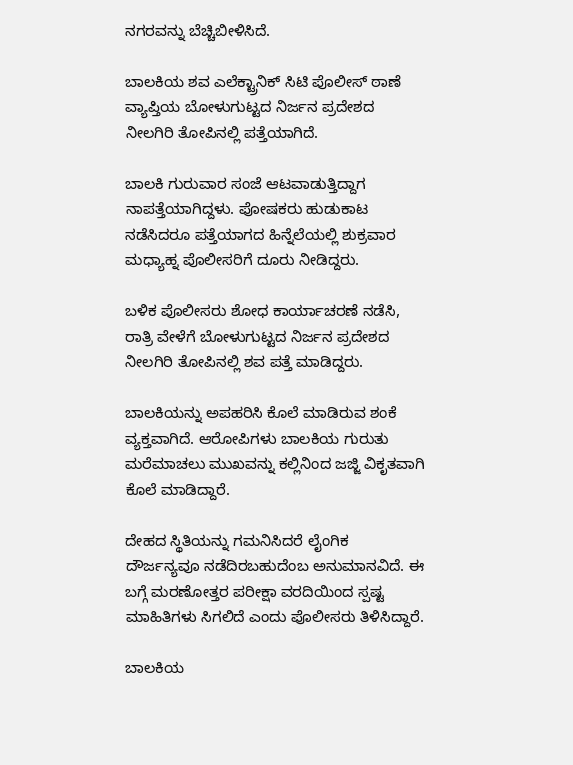ನಗರವನ್ನು ಬೆಚ್ಚಿಬೀಳಿಸಿದೆ.

ಬಾಲಕಿಯ ಶವ ಎಲೆಕ್ಟ್ರಾನಿಕ್ ಸಿಟಿ ಪೊಲೀಸ್ ಠಾಣೆ ವ್ಯಾಪ್ತಿಯ ಬೋಳುಗುಟ್ಟದ ನಿರ್ಜನ ಪ್ರದೇಶದ ನೀಲಗಿರಿ ತೋಪಿನಲ್ಲಿ ಪತ್ತೆಯಾಗಿದೆ.

ಬಾಲಕಿ ಗುರುವಾರ ಸಂಜೆ ಆಟವಾಡುತ್ತಿದ್ದಾಗ ನಾಪತ್ತೆಯಾಗಿದ್ದಳು. ಪೋಷಕರು ಹುಡುಕಾಟ ನಡೆಸಿದರೂ ಪತ್ತೆಯಾಗದ ಹಿನ್ನೆಲೆಯಲ್ಲಿ ಶುಕ್ರವಾರ ಮಧ್ಯಾಹ್ನ ಪೊಲೀಸರಿಗೆ ದೂರು ನೀಡಿದ್ದರು.

ಬಳಿಕ ಪೊಲೀಸರು ಶೋಧ ಕಾರ್ಯಾಚರಣೆ ನಡೆಸಿ, ರಾತ್ರಿ ವೇಳೆಗೆ ಬೋಳುಗುಟ್ಟದ ನಿರ್ಜನ ಪ್ರದೇಶದ ನೀಲಗಿರಿ ತೋಪಿನಲ್ಲಿ ಶವ ಪತ್ತೆ ಮಾಡಿದ್ದರು.

ಬಾಲಕಿಯನ್ನು ಅಪಹರಿಸಿ ಕೊಲೆ ಮಾಡಿರುವ ಶಂಕೆ ವ್ಯಕ್ತವಾಗಿದೆ. ಆರೋಪಿಗಳು ಬಾಲಕಿಯ ಗುರುತು ಮರೆಮಾಚಲು ಮುಖವನ್ನು ಕಲ್ಲಿನಿಂದ ಜಜ್ಜಿ ವಿಕೃತವಾಗಿ ಕೊಲೆ ಮಾಡಿದ್ದಾರೆ.

ದೇಹದ ಸ್ಥಿತಿಯನ್ನು ಗಮನಿಸಿದರೆ ಲೈಂಗಿಕ ದೌರ್ಜನ್ಯವೂ ನಡೆದಿರಬಹುದೆಂಬ ಅನುಮಾನವಿದೆ. ಈ ಬಗ್ಗೆ ಮರಣೋತ್ತರ ಪರೀಕ್ಷಾ ವರದಿಯಿಂದ ಸ್ಪಷ್ಟ ಮಾಹಿತಿಗಳು ಸಿಗಲಿದೆ ಎಂದು ಪೊಲೀಸರು ತಿಳಿಸಿದ್ದಾರೆ.

ಬಾಲಕಿಯ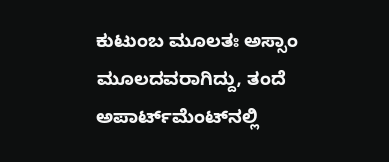ಕುಟುಂಬ ಮೂಲತಃ ಅಸ್ಸಾಂ ಮೂಲದವರಾಗಿದ್ದು, ತಂದೆ ಅಪಾರ್ಟ್‌ಮೆಂಟ್‌ನಲ್ಲಿ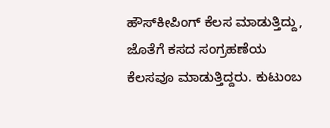ಹೌಸ್‌ಕೀಪಿಂಗ್ ಕೆಲಸ ಮಾಡುತ್ತಿದ್ದು, ಜೊತೆಗೆ ಕಸದ ಸಂಗ್ರಹಣೆಯ ಕೆಲಸವೂ ಮಾಡುತ್ತಿದ್ದರು. ಕುಟುಂಬ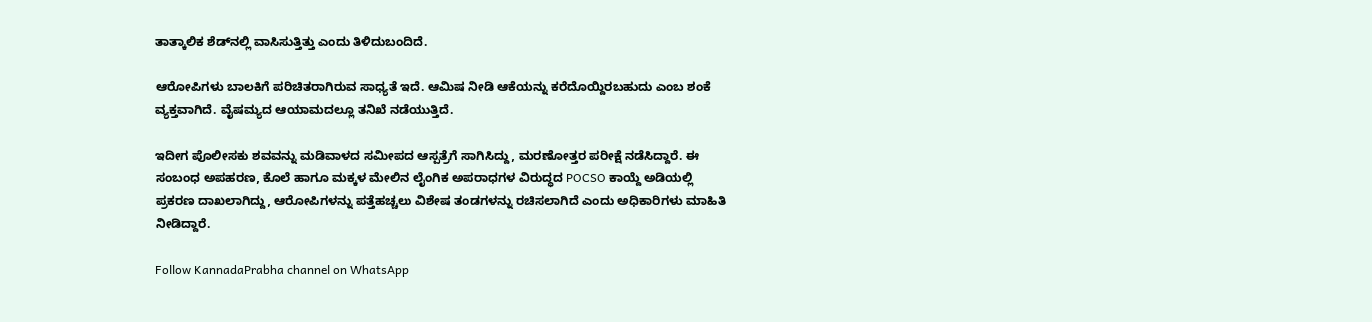ತಾತ್ಕಾಲಿಕ ಶೆಡ್‌ನಲ್ಲಿ ವಾಸಿಸುತ್ತಿತ್ತು ಎಂದು ತಿಳಿದುಬಂದಿದೆ.

ಆರೋಪಿಗಳು ಬಾಲಕಿಗೆ ಪರಿಚಿತರಾಗಿರುವ ಸಾಧ್ಯತೆ ಇದೆ. ಆಮಿಷ ನೀಡಿ ಆಕೆಯನ್ನು ಕರೆದೊಯ್ದಿರಬಹುದು ಎಂಬ ಶಂಕೆ ವ್ಯಕ್ತವಾಗಿದೆ. ವೈಷಮ್ಯದ ಆಯಾಮದಲ್ಲೂ ತನಿಖೆ ನಡೆಯುತ್ತಿದೆ.

ಇದೀಗ ಪೊಲೀಸಕು ಶವವನ್ನು ಮಡಿವಾಳದ ಸಮೀಪದ ಆಸ್ಪತ್ರೆಗೆ ಸಾಗಿಸಿದ್ದು, ಮರಣೋತ್ತರ ಪರೀಕ್ಷೆ ನಡೆಸಿದ್ದಾರೆ. ಈ ಸಂಬಂಧ ಅಪಹರಣ, ಕೊಲೆ ಹಾಗೂ ಮಕ್ಕಳ ಮೇಲಿನ ಲೈಂಗಿಕ ಅಪರಾಧಗಳ ವಿರುದ್ಧದ POCSO ಕಾಯ್ದೆ ಅಡಿಯಲ್ಲಿ ಪ್ರಕರಣ ದಾಖಲಾಗಿದ್ದು, ಆರೋಪಿಗಳನ್ನು ಪತ್ತೆಹಚ್ಚಲು ವಿಶೇಷ ತಂಡಗಳನ್ನು ರಚಿಸಲಾಗಿದೆ ಎಂದು ಅಧಿಕಾರಿಗಳು ಮಾಹಿತಿ ನೀಡಿದ್ದಾರೆ.

Follow KannadaPrabha channel on WhatsApp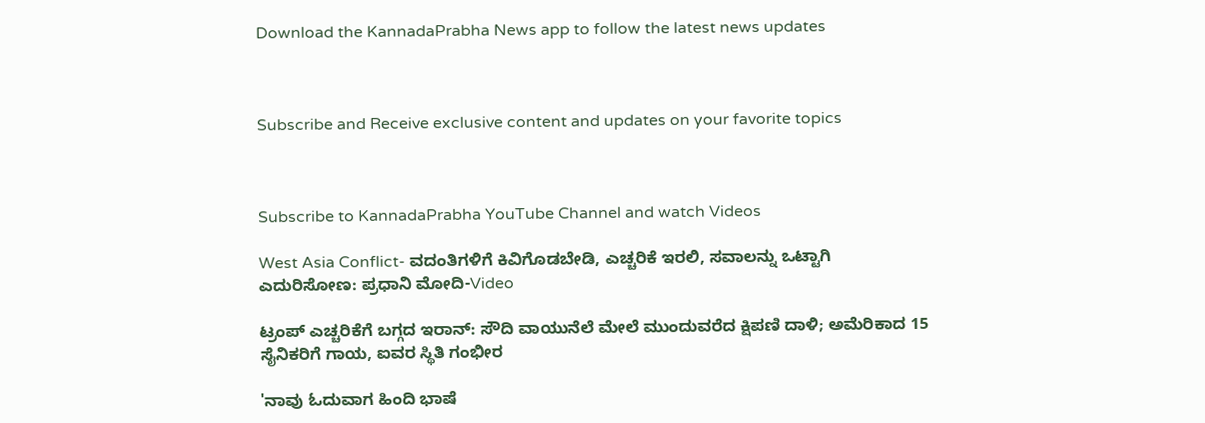Download the KannadaPrabha News app to follow the latest news updates



Subscribe and Receive exclusive content and updates on your favorite topics



Subscribe to KannadaPrabha YouTube Channel and watch Videos

West Asia Conflict- ವದಂತಿಗಳಿಗೆ ಕಿವಿಗೊಡಬೇಡಿ, ಎಚ್ಚರಿಕೆ ಇರಲಿ, ಸವಾಲನ್ನು ಒಟ್ಟಾಗಿ ಎದುರಿಸೋಣ: ಪ್ರಧಾನಿ ಮೋದಿ-Video

ಟ್ರಂಪ್ ಎಚ್ಚರಿಕೆಗೆ ಬಗ್ಗದ ಇರಾನ್: ಸೌದಿ ವಾಯುನೆಲೆ ಮೇಲೆ ಮುಂದುವರೆದ ಕ್ಷಿಪಣಿ ದಾಳಿ; ಅಮೆರಿಕಾದ 15 ಸೈನಿಕರಿಗೆ ಗಾಯ, ಐವರ ಸ್ಥಿತಿ ಗಂಭೀರ

'ನಾವು ಓದುವಾಗ ಹಿಂದಿ ಭಾಷೆ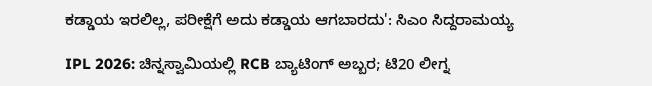ಕಡ್ಡಾಯ ಇರಲಿಲ್ಲ, ಪರೀಕ್ಷೆಗೆ ಅದು ಕಡ್ಡಾಯ ಆಗಬಾರದು': ಸಿಎಂ ಸಿದ್ದರಾಮಯ್ಯ

IPL 2026: ಚಿನ್ನಸ್ವಾಮಿಯಲ್ಲಿ RCB ಬ್ಯಾಟಿಂಗ್ ಅಬ್ಬರ; ಟಿ20 ಲೀಗ್ನ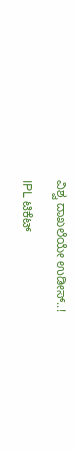ವಿಶ್ವ ದಾಖಲೆಯೇ ಉಡೀಸ್..!

IPL ಟಿಕೆಟ್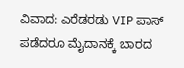ವಿವಾದ: ಎರೆಡರಡು VIP ಪಾಸ್ ಪಡೆದರೂ ಮೈದಾನಕ್ಕೆ ಬಾರದ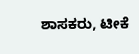ಶಾಸಕರು, ಟೀಕೆ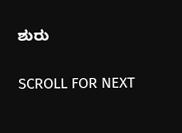ಶುರು

SCROLL FOR NEXT